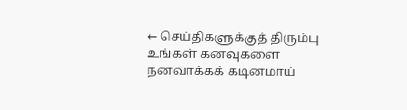← செய்திகளுக்குத் திரும்பு
உங்கள் கனவுகளை நனவாக்கக் கடினமாய்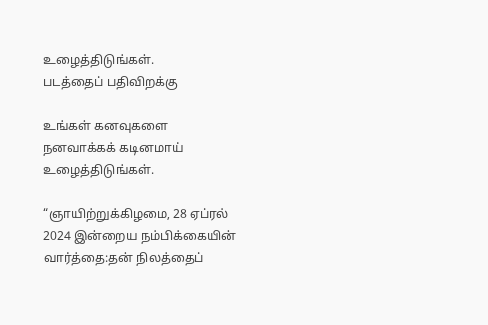உழைத்திடுங்கள்.
படத்தைப் பதிவிறக்கு

உங்கள் கனவுகளை நனவாக்கக் கடினமாய் உழைத்திடுங்கள்.

“ஞாயிற்றுக்கிழமை, 28 ஏப்ரல் 2024 இன்றைய நம்பிக்கையின் வார்த்தை:தன் நிலத்தைப்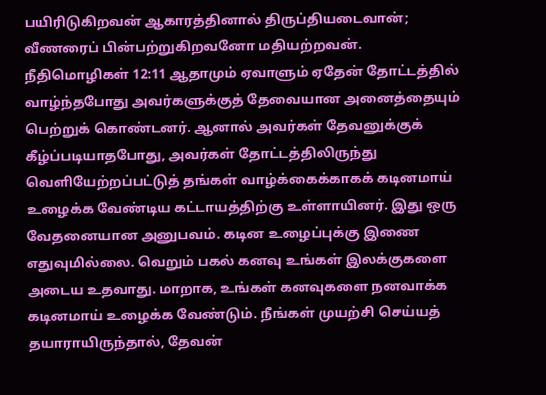பயிரிடுகிறவன் ஆகாரத்தினால் திருப்தியடைவான்; வீணரைப் பின்பற்றுகிறவனோ மதியற்றவன். நீதிமொழிகள் 12:11 ஆதாமும் ஏவாளும் ஏதேன் தோட்டத்தில் வாழ்ந்தபோது அவர்களுக்குத் தேவையான அனைத்தையும் பெற்றுக் கொண்டனர். ஆனால் அவர்கள் தேவனுக்குக் கீழ்ப்படியாதபோது, அவர்கள் தோட்டத்திலிருந்து வெளியேற்றப்பட்டுத் தங்கள் வாழ்க்கைக்காகக் கடினமாய் உழைக்க வேண்டிய கட்டாயத்திற்கு உள்ளாயினர். இது ஒரு வேதனையான அனுபவம். கடின உழைப்புக்கு இணை எதுவுமில்லை. வெறும் பகல் கனவு உங்கள் இலக்குகளை அடைய உதவாது. மாறாக, உங்கள் கனவுகளை நனவாக்க கடினமாய் உழைக்க வேண்டும். நீங்கள் முயற்சி செய்யத் தயாராயிருந்தால், தேவன்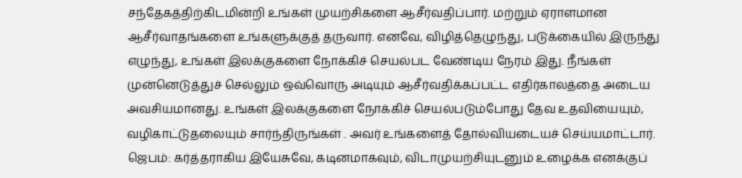சந்தேகத்திற்கிடமின்றி உங்கள் முயற்சிகளை ஆசீர்வதிப்பார். மற்றும் ஏராளமான ஆசீர்வாதங்களை உங்களுக்குத் தருவார். எனவே, விழித்தெழுந்து, படுக்கையில் இருந்து எழுந்து, உங்கள் இலக்குகளை நோக்கிச் செயல்பட வேண்டிய நேரம் இது. நீங்கள் முன்னெடுத்துச் செல்லும் ஒவ்வொரு அடியும் ஆசீர்வதிக்கப்பட்ட எதிர்காலத்தை அடைய அவசியமானது. உங்கள் இலக்குகளை நோக்கிச் செயல்படும்போது தேவ உதவியையும், வழிகாட்டுதலையும் சார்ந்திருங்கள் . அவர் உங்களைத் தோல்வியடையச் செய்யமாட்டார். ஜெபம்: கர்த்தராகிய இயேசுவே, கடினமாகவும், விடாமுயற்சியுடனும் உழைக்க எனக்குப்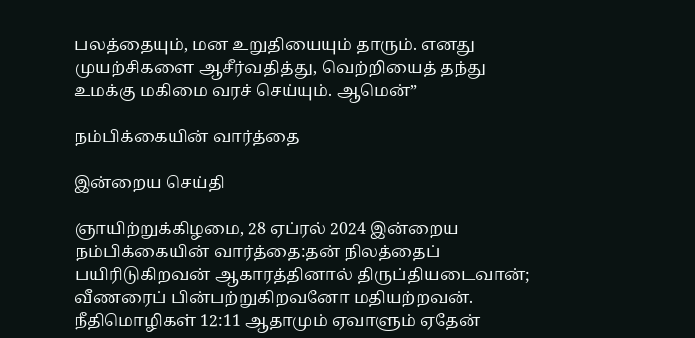பலத்தையும், மன உறுதியையும் தாரும். எனது முயற்சிகளை ஆசீர்வதித்து, வெற்றியைத் தந்து உமக்கு மகிமை வரச் செய்யும். ஆமென்”

நம்பிக்கையின் வார்த்தை

இன்றைய செய்தி

ஞாயிற்றுக்கிழமை, 28 ஏப்ரல் 2024 இன்றைய நம்பிக்கையின் வார்த்தை:தன் நிலத்தைப் பயிரிடுகிறவன் ஆகாரத்தினால் திருப்தியடைவான்; வீணரைப் பின்பற்றுகிறவனோ மதியற்றவன். நீதிமொழிகள் 12:11 ஆதாமும் ஏவாளும் ஏதேன்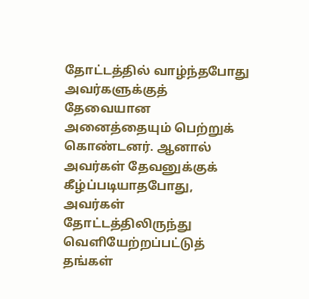தோட்டத்தில் வாழ்ந்தபோது அவர்களுக்குத் தேவையான அனைத்தையும் பெற்றுக் கொண்டனர். ஆனால் அவர்கள் தேவனுக்குக் கீழ்ப்படியாதபோது, அவர்கள் தோட்டத்திலிருந்து வெளியேற்றப்பட்டுத் தங்கள்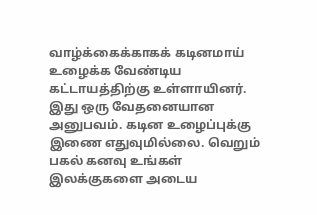வாழ்க்கைக்காகக் கடினமாய் உழைக்க வேண்டிய கட்டாயத்திற்கு உள்ளாயினர். இது ஒரு வேதனையான அனுபவம். கடின உழைப்புக்கு இணை எதுவுமில்லை. வெறும் பகல் கனவு உங்கள் இலக்குகளை அடைய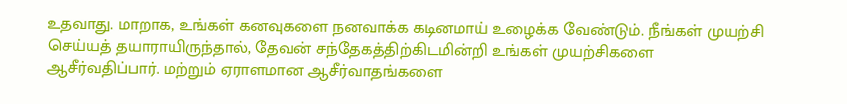உதவாது. மாறாக, உங்கள் கனவுகளை நனவாக்க கடினமாய் உழைக்க வேண்டும். நீங்கள் முயற்சி செய்யத் தயாராயிருந்தால், தேவன் சந்தேகத்திற்கிடமின்றி உங்கள் முயற்சிகளை ஆசீர்வதிப்பார். மற்றும் ஏராளமான ஆசீர்வாதங்களை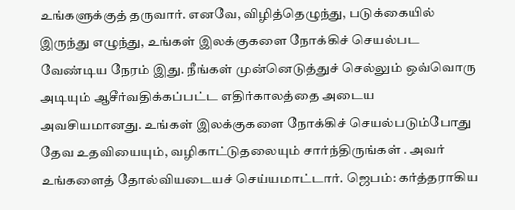உங்களுக்குத் தருவார். எனவே, விழித்தெழுந்து, படுக்கையில் இருந்து எழுந்து, உங்கள் இலக்குகளை நோக்கிச் செயல்பட வேண்டிய நேரம் இது. நீங்கள் முன்னெடுத்துச் செல்லும் ஒவ்வொரு அடியும் ஆசீர்வதிக்கப்பட்ட எதிர்காலத்தை அடைய அவசியமானது. உங்கள் இலக்குகளை நோக்கிச் செயல்படும்போது தேவ உதவியையும், வழிகாட்டுதலையும் சார்ந்திருங்கள் . அவர் உங்களைத் தோல்வியடையச் செய்யமாட்டார். ஜெபம்: கர்த்தராகிய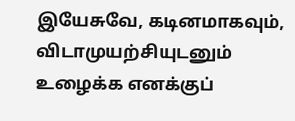இயேசுவே, கடினமாகவும், விடாமுயற்சியுடனும் உழைக்க எனக்குப்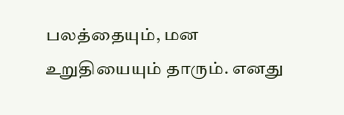பலத்தையும், மன உறுதியையும் தாரும். எனது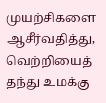முயற்சிகளை ஆசீர்வதித்து, வெற்றியைத் தந்து உமக்கு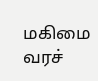மகிமை வரச்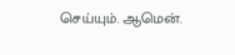செய்யும். ஆமென்.